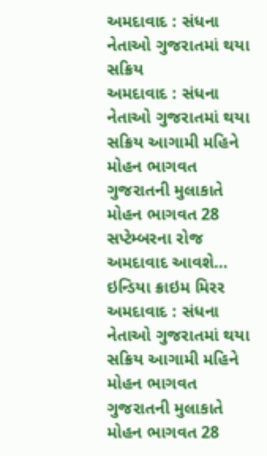અમદાવાદ : સંધના નેતાઓ ગુજરાતમાં થયા સક્રિય
અમદાવાદ : સંધના નેતાઓ ગુજરાતમાં થયા સક્રિય આગામી મહિને મોહન ભાગવત ગુજરાતની મુલાકાતે મોહન ભાગવત 28 સપ્ટેમ્બરના રોજ અમદાવાદ આવશે…
ઇન્ડિયા ક્રાઇમ મિરર
અમદાવાદ : સંધના નેતાઓ ગુજરાતમાં થયા સક્રિય આગામી મહિને મોહન ભાગવત ગુજરાતની મુલાકાતે મોહન ભાગવત 28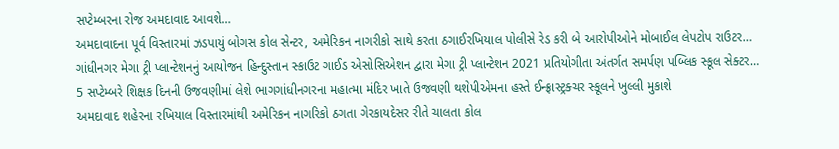સપ્ટેમ્બરના રોજ અમદાવાદ આવશે…
અમદાવાદના પૂર્વ વિસ્તારમાં ઝડપાયું બોગસ કોલ સેન્ટર, અમેરિકન નાગરીકો સાથે કરતા ઠગાઈરખિયાલ પોલીસે રેડ કરી બે આરોપીઓને મોબાઈલ લેપટોપ રાઉટર…
ગાંધીનગર મેગા ટ્રી પ્લાન્ટેશનનું આયોજન હિન્દુસ્તાન સ્કાઉટ ગાઈડ એસોસિએશન દ્વારા મેગા ટ્રી પ્લાન્ટેશન 2021 પ્રતિયોગીતા અંતર્ગત સમર્પણ પબ્લિક સ્કૂલ સેક્ટર…
5 સપ્ટેમ્બરે શિક્ષક દિનની ઉજવણીમાં લેશે ભાગગાંધીનગરના મહાત્મા મંદિર ખાતે ઉજવણી થશેપીએમના હસ્તે ઈન્ફ્રાસ્ટ્રક્ચર સ્કૂલને ખુલ્લી મુકાશે
અમદાવાદ શહેરના રખિયાલ વિસ્તારમાંથી અમેરિકન નાગરિકો ઠગતા ગેરકાયદેસર રીતે ચાલતા કોલ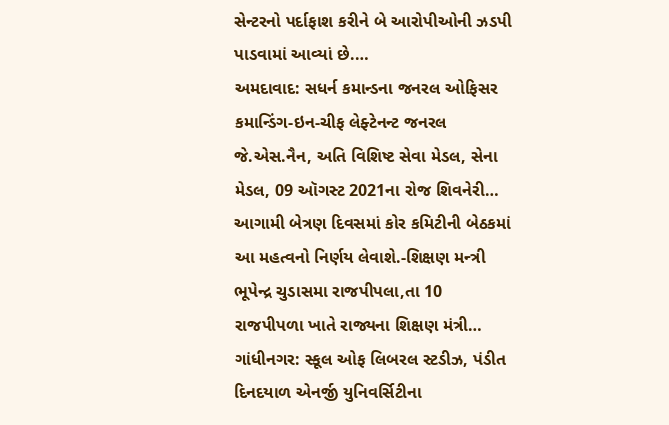સેન્ટરનો પર્દાફાશ કરીને બે આરોપીઓની ઝડપી પાડવામાં આવ્યાં છે.…
અમદાવાદ: સધર્ન કમાન્ડના જનરલ ઓફિસર કમાન્ડિંગ-ઇન-ચીફ લેફ્ટેનન્ટ જનરલ જે.એસ.નૈન, અતિ વિશિષ્ટ સેવા મેડલ, સેના મેડલ, 09 ઑગસ્ટ 2021ના રોજ શિવનેરી…
આગામી બેત્રણ દિવસમાં કોર કમિટીની બેઠકમાં આ મહત્વનો નિર્ણય લેવાશે.-શિક્ષણ મન્ત્રી ભૂપેન્દ્ર ચુડાસમા રાજપીપલા,તા 10 રાજપીપળા ખાતે રાજ્યના શિક્ષણ મંત્રી…
ગાંધીનગર: સ્કૂલ ઓફ લિબરલ સ્ટડીઝ, પંડીત દિનદયાળ એનર્જી યુનિવર્સિટીના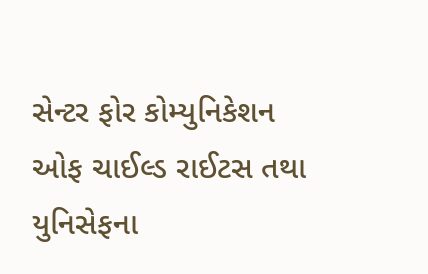સેન્ટર ફોર કોમ્યુનિકેશન ઓફ ચાઈલ્ડ રાઈટસ તથા યુનિસેફના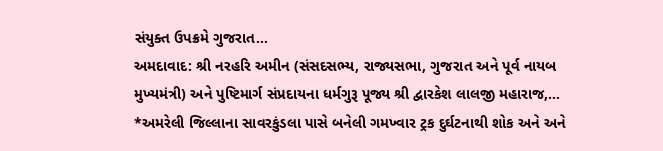સંયુક્ત ઉપક્રમે ગુજરાત…
અમદાવાદ: શ્રી નરહરિ અમીન (સંસદસભ્ય, રાજ્યસભા, ગુજરાત અને પૂર્વ નાયબ મુખ્યમંત્રી) અને પુષ્ટિમાર્ગ સંપ્રદાયના ધર્મગુરૂ પૂજ્ય શ્રી દ્વારકેશ લાલજી મહારાજ,…
*અમરેલી જિલ્લાના સાવરકુંડલા પાસે બનેલી ગમખ્વાર ટ્રક દુર્ઘટનાથી શોક અને અને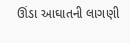ઊંડા આઘાતની લાગણી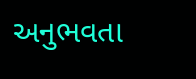અનુભવતા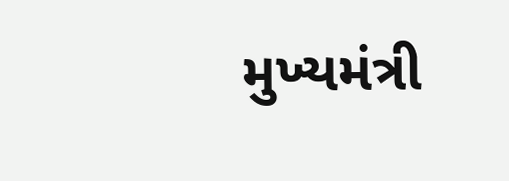મુખ્યમંત્રી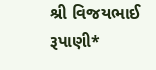શ્રી વિજયભાઈ રૂપાણી*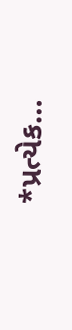*પ્રત્યેક…